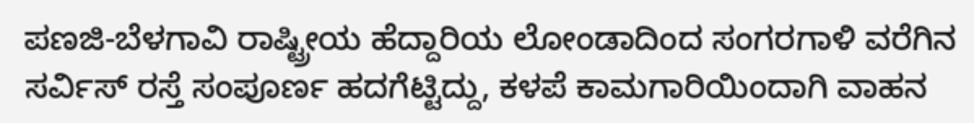ಪಣಜಿ-ಬೆಳಗಾವಿ ರಾಷ್ಟ್ರೀಯ ಹೆದ್ದಾರಿಯ ಲೋಂಡಾದಿಂದ ಸಂಗರಗಾಳಿ ವರೆಗಿನ ಸರ್ವಿಸ್ ರಸ್ತೆ ಸಂಪೂರ್ಣ ಹದಗೆಟ್ಟಿದ್ದು, ಕಳಪೆ ಕಾಮಗಾರಿಯಿಂದಾಗಿ ವಾಹನ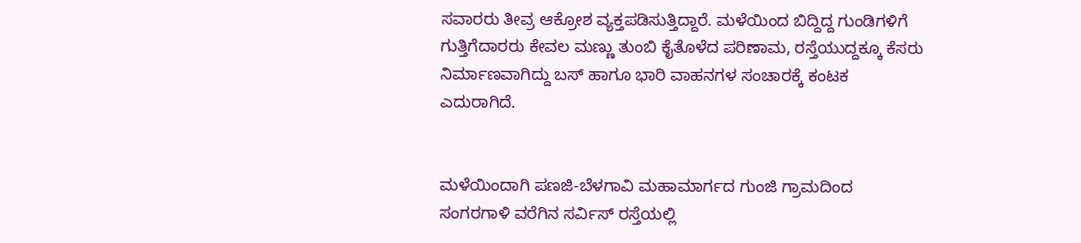ಸವಾರರು ತೀವ್ರ ಆಕ್ರೋಶ ವ್ಯಕ್ತಪಡಿಸುತ್ತಿದ್ದಾರೆ. ಮಳೆಯಿಂದ ಬಿದ್ದಿದ್ದ ಗುಂಡಿಗಳಿಗೆ ಗುತ್ತಿಗೆದಾರರು ಕೇವಲ ಮಣ್ಣು ತುಂಬಿ ಕೈತೊಳೆದ ಪರಿಣಾಮ, ರಸ್ತೆಯುದ್ದಕ್ಕೂ ಕೆಸರು ನಿರ್ಮಾಣವಾಗಿದ್ದು ಬಸ್ ಹಾಗೂ ಭಾರಿ ವಾಹನಗಳ ಸಂಚಾರಕ್ಕೆ ಕಂಟಕ ಎದುರಾಗಿದೆ.


ಮಳೆಯಿಂದಾಗಿ ಪಣಜಿ-ಬೆಳಗಾವಿ ಮಹಾಮಾರ್ಗದ ಗುಂಜಿ ಗ್ರಾಮದಿಂದ ಸಂಗರಗಾಳಿ ವರೆಗಿನ ಸರ್ವಿಸ್ ರಸ್ತೆಯಲ್ಲಿ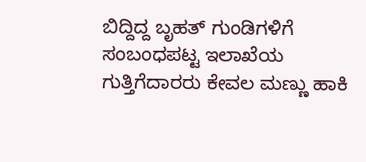ಬಿದ್ದಿದ್ದ ಬೃಹತ್ ಗುಂಡಿಗಳಿಗೆ ಸಂಬಂಧಪಟ್ಟ ಇಲಾಖೆಯ ಗುತ್ತಿಗೆದಾರರು ಕೇವಲ ಮಣ್ಣು ಹಾಕಿ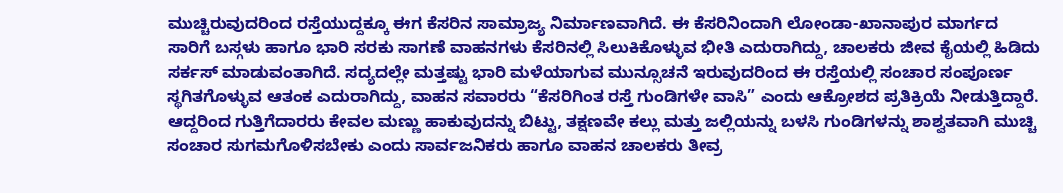ಮುಚ್ಚಿರುವುದರಿಂದ ರಸ್ತೆಯುದ್ದಕ್ಕೂ ಈಗ ಕೆಸರಿನ ಸಾಮ್ರಾಜ್ಯ ನಿರ್ಮಾಣವಾಗಿದೆ. ಈ ಕೆಸರಿನಿಂದಾಗಿ ಲೋಂಡಾ-ಖಾನಾಪುರ ಮಾರ್ಗದ ಸಾರಿಗೆ ಬಸ್ಗಳು ಹಾಗೂ ಭಾರಿ ಸರಕು ಸಾಗಣೆ ವಾಹನಗಳು ಕೆಸರಿನಲ್ಲಿ ಸಿಲುಕಿಕೊಳ್ಳುವ ಭೀತಿ ಎದುರಾಗಿದ್ದು, ಚಾಲಕರು ಜೀವ ಕೈಯಲ್ಲಿ ಹಿಡಿದು ಸರ್ಕಸ್ ಮಾಡುವಂತಾಗಿದೆ. ಸದ್ಯದಲ್ಲೇ ಮತ್ತಷ್ಟು ಭಾರಿ ಮಳೆಯಾಗುವ ಮುನ್ಸೂಚನೆ ಇರುವುದರಿಂದ ಈ ರಸ್ತೆಯಲ್ಲಿ ಸಂಚಾರ ಸಂಪೂರ್ಣ ಸ್ಥಗಿತಗೊಳ್ಳುವ ಆತಂಕ ಎದುರಾಗಿದ್ದು, ವಾಹನ ಸವಾರರು “ಕೆಸರಿಗಿಂತ ರಸ್ತೆ ಗುಂಡಿಗಳೇ ವಾಸಿ” ಎಂದು ಆಕ್ರೋಶದ ಪ್ರತಿಕ್ರಿಯೆ ನೀಡುತ್ತಿದ್ದಾರೆ. ಆದ್ದರಿಂದ ಗುತ್ತಿಗೆದಾರರು ಕೇವಲ ಮಣ್ಣು ಹಾಕುವುದನ್ನು ಬಿಟ್ಟು, ತಕ್ಷಣವೇ ಕಲ್ಲು ಮತ್ತು ಜಲ್ಲಿಯನ್ನು ಬಳಸಿ ಗುಂಡಿಗಳನ್ನು ಶಾಶ್ವತವಾಗಿ ಮುಚ್ಚಿ ಸಂಚಾರ ಸುಗಮಗೊಳಿಸಬೇಕು ಎಂದು ಸಾರ್ವಜನಿಕರು ಹಾಗೂ ವಾಹನ ಚಾಲಕರು ತೀವ್ರ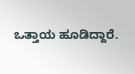ಒತ್ತಾಯ ಹೂಡಿದ್ದಾರೆ.